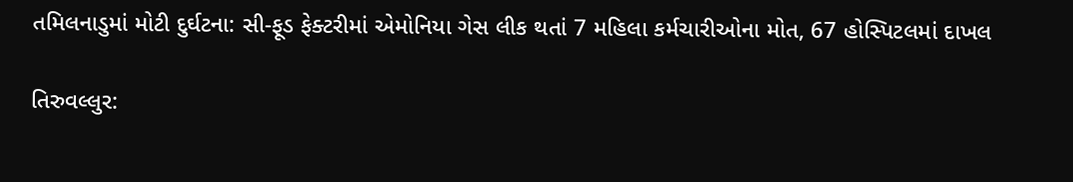તમિલનાડુમાં મોટી દુર્ઘટના: સી-ફૂડ ફેક્ટરીમાં એમોનિયા ગેસ લીક થતાં 7 મહિલા કર્મચારીઓના મોત, 67 હોસ્પિટલમાં દાખલ

તિરુવલ્લુર: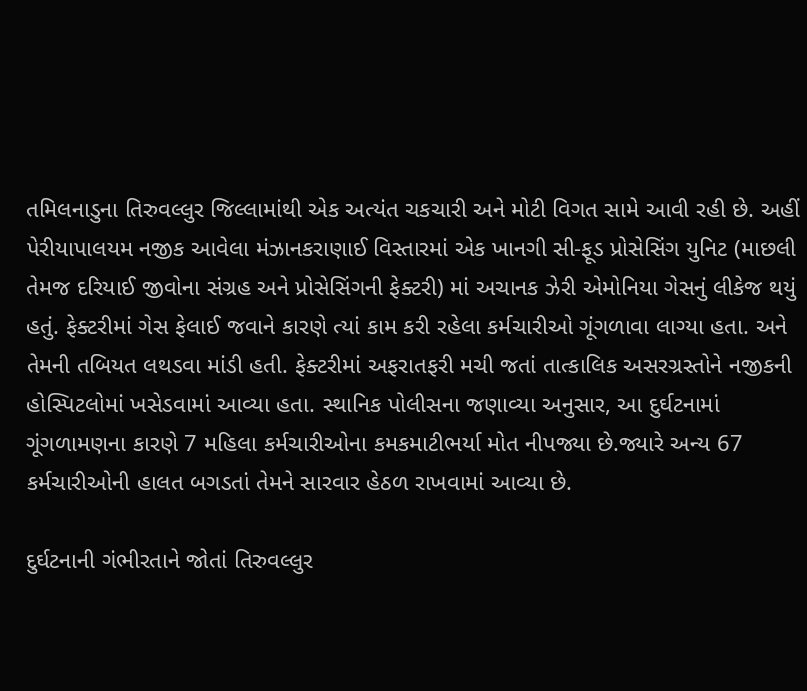તમિલનાડુના તિરુવલ્લુર જિલ્લામાંથી એક અત્યંત ચકચારી અને મોટી વિગત સામે આવી રહી છે. અહીં પેરીયાપાલયમ નજીક આવેલા મંઝાનકરાણાઈ વિસ્તારમાં એક ખાનગી સી-ફૂડ પ્રોસેસિંગ યુનિટ (માછલી તેમજ દરિયાઈ જીવોના સંગ્રહ અને પ્રોસેસિંગની ફેક્ટરી) માં અચાનક ઝેરી એમોનિયા ગેસનું લીકેજ થયું હતું. ફેક્ટરીમાં ગેસ ફેલાઈ જવાને કારણે ત્યાં કામ કરી રહેલા કર્મચારીઓ ગૂંગળાવા લાગ્યા હતા. અને તેમની તબિયત લથડવા માંડી હતી. ફેક્ટરીમાં અફરાતફરી મચી જતાં તાત્કાલિક અસરગ્રસ્તોને નજીકની હોસ્પિટલોમાં ખસેડવામાં આવ્યા હતા. સ્થાનિક પોલીસના જણાવ્યા અનુસાર, આ દુર્ઘટનામાં ગૂંગળામણના કારણે 7 મહિલા કર્મચારીઓના કમકમાટીભર્યા મોત નીપજ્યા છે.જ્યારે અન્ય 67 કર્મચારીઓની હાલત બગડતાં તેમને સારવાર હેઠળ રાખવામાં આવ્યા છે.

દુર્ઘટનાની ગંભીરતાને જોતાં તિરુવલ્લુર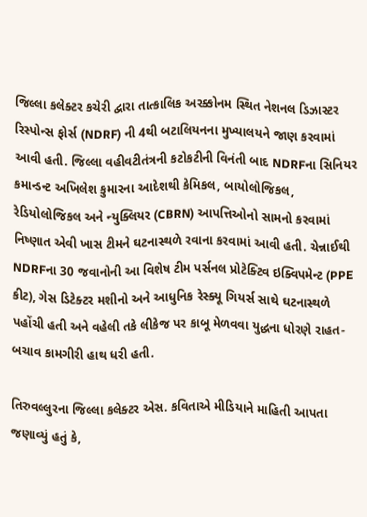જિલ્લા કલેક્ટર કચેરી દ્વારા તાત્કાલિક અરક્કોનમ સ્થિત નેશનલ ડિઝાસ્ટર રિસ્પોન્સ ફોર્સ (NDRF) ની 4થી બટાલિયનના મુખ્યાલયને જાણ કરવામાં આવી હતી. જિલ્લા વહીવટીતંત્રની કટોકટીની વિનંતી બાદ NDRFના સિનિયર કમાન્ડન્ટ અખિલેશ કુમારના આદેશથી કેમિકલ, બાયોલોજિકલ, રેડિયોલોજિકલ અને ન્યુક્લિયર (CBRN) આપત્તિઓનો સામનો કરવામાં નિષ્ણાત એવી ખાસ ટીમને ઘટનાસ્થળે રવાના કરવામાં આવી હતી. ચેન્નાઈથી NDRFના 30 જવાનોની આ વિશેષ ટીમ પર્સનલ પ્રોટેક્ટિવ ઇક્વિપમેન્ટ (PPE કીટ), ગેસ ડિટેક્ટર મશીનો અને આધુનિક રેસ્ક્યૂ ગિયર્સ સાથે ઘટનાસ્થળે પહોંચી હતી અને વહેલી તકે લીકેજ પર કાબૂ મેળવવા યુદ્ધના ધોરણે રાહત-બચાવ કામગીરી હાથ ધરી હતી.

તિરુવલ્લુરના જિલ્લા કલેક્ટર એસ. કવિતાએ મીડિયાને માહિતી આપતા જણાવ્યું હતું કે,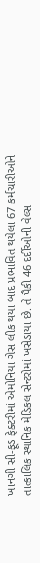ખાનગી સી-ફૂડ ફેક્ટરીમાં એમોનિયા ગેસ લીક થયા બાદ પ્રભાવિત થયેલા 67 કર્મચારીઓને તાત્કાલિક સ્થાનિક મેડિકલ સેન્ટરોમાં ખસેડાયા છે. તે પૈકી 46 દર્દીઓની વેલ્સ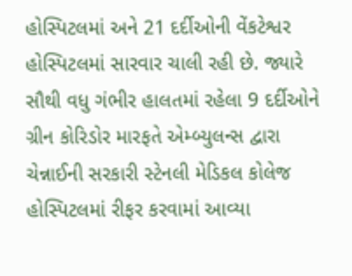હોસ્પિટલમાં અને 21 દર્દીઓની વેંકટેશ્વર હોસ્પિટલમાં સારવાર ચાલી રહી છે. જ્યારે સૌથી વધુ ગંભીર હાલતમાં રહેલા 9 દર્દીઓને ગ્રીન કોરિડોર મારફતે એમ્બ્યુલન્સ દ્વારા ચેન્નાઈની સરકારી સ્ટેનલી મેડિકલ કોલેજ હોસ્પિટલમાં રીફર કરવામાં આવ્યા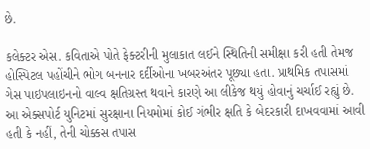છે.

કલેક્ટર એસ. કવિતાએ પોતે ફેક્ટરીની મુલાકાત લઈને સ્થિતિની સમીક્ષા કરી હતી તેમજ હોસ્પિટલ પહોંચીને ભોગ બનનાર દર્દીઓના ખબરઅંતર પૂછ્યા હતા. પ્રાથમિક તપાસમાં ગેસ પાઇપલાઇનનો વાલ્વ ક્ષતિગ્રસ્ત થવાને કારણે આ લીકેજ થયું હોવાનું ચર્ચાઈ રહ્યું છે. આ એક્સપોર્ટ યુનિટમાં સુરક્ષાના નિયમોમાં કોઈ ગંભીર ક્ષતિ કે બેદરકારી દાખવવામાં આવી હતી કે નહીં, તેની ચોક્કસ તપાસ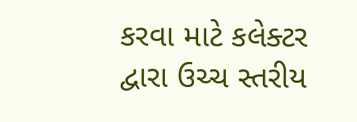કરવા માટે કલેક્ટર દ્વારા ઉચ્ચ સ્તરીય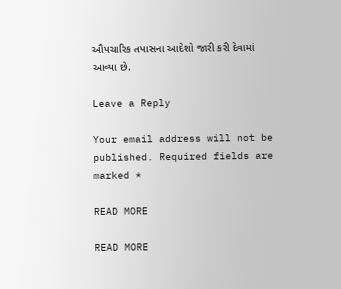ઔપચારિક તપાસના આદેશો જારી કરી દેવામાં આવ્યા છે.

Leave a Reply

Your email address will not be published. Required fields are marked *

READ MORE

READ MORE